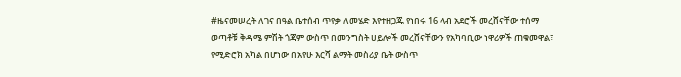#ዜናመሠረት ለገና በዓል ቤተሰብ ጥየቃ ለመሄድ እየተዘጋጁ የነበሩ 16 ላብ አደሮች መረሸናቸው ተሰማ
ወጣቶቹ ቅዳሜ ምሽት ጎጃም ውስጥ በመንግስት ሀይሎች መረሸናቸውን የአካባቢው ነዋሪዎች ጠቁመዋል፣ የሚድሮክ አካል በሆነው በአየሁ እርሻ ልማት መስሪያ ቤት ውስጥ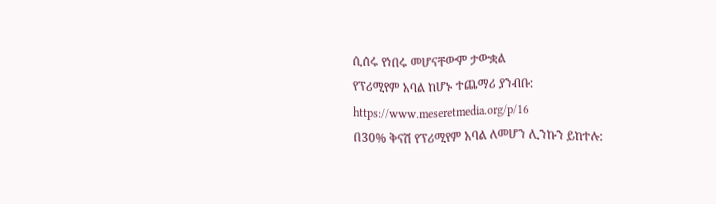ሲሰሩ የነበሩ መሆናቸውም ታውቋል
የፕሪሚየም አባል ከሆኑ ተጨማሪ ያንብቡ:
https://www.meseretmedia.org/p/16
በ30% ቅናሽ የፕሪሚየም አባል ለመሆን ሊንኩን ይከተሉ: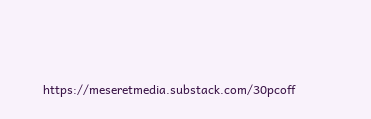https://meseretmedia.substack.com/30pcoff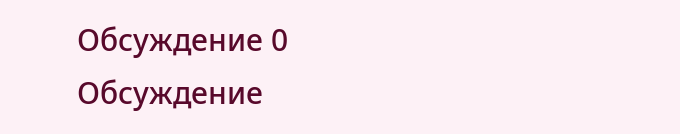Обсуждение 0
Обсуждение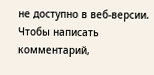не доступно в веб-версии. Чтобы написать комментарий,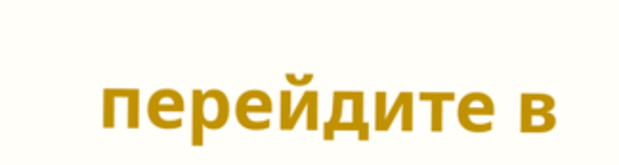перейдите в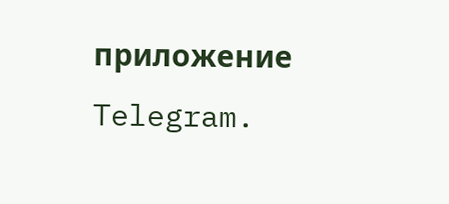приложение Telegram.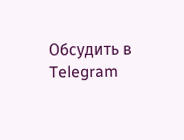Обсудить в Telegram